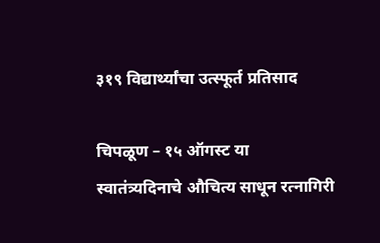३१९ विद्यार्थ्यांचा उत्स्फूर्त प्रतिसाद

चिपळूण – १५ ऑगस्ट या स्वातंत्र्यदिनाचे औचित्य साधून रत्नागिरी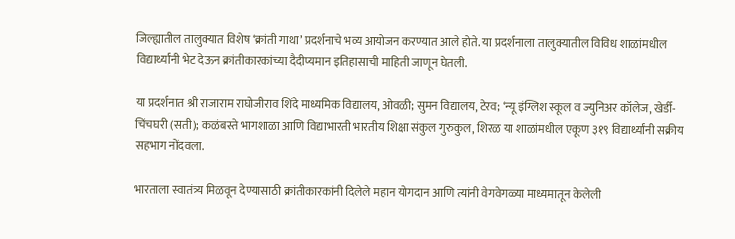जिल्ह्यातील तालुक्यात विशेष ‘क्रांती गाथा’ प्रदर्शनाचे भव्य आयोजन करण्यात आले होते. या प्रदर्शनाला तालुक्यातील विविध शाळांमधील विद्यार्थ्यांनी भेट देऊन क्रांतीकारकांच्या दैदीप्यमान इतिहासाची माहिती जाणून घेतली.

या प्रदर्शनात श्री राजाराम राघोजीराव शिंदे माध्यमिक विद्यालय, ओवळी; सुमन विद्यालय, टेरव; ‘न्यू इंग्लिश स्कूल व ज्युनिअर कॉलेज, खेर्डी-चिंचघरी (सती); कळंबस्ते भागशाळा आणि विद्याभारती भारतीय शिक्षा संकुल गुरुकुल, शिरळ या शाळांमधील एकूण ३१९ विद्यार्थ्यांनी सक्रीय सहभाग नोंदवला.

भारताला स्वातंत्र्य मिळवून देण्यासाठी क्रांतीकारकांनी दिलेले महान योगदान आणि त्यांनी वेगवेगळ्या माध्यमातून केलेली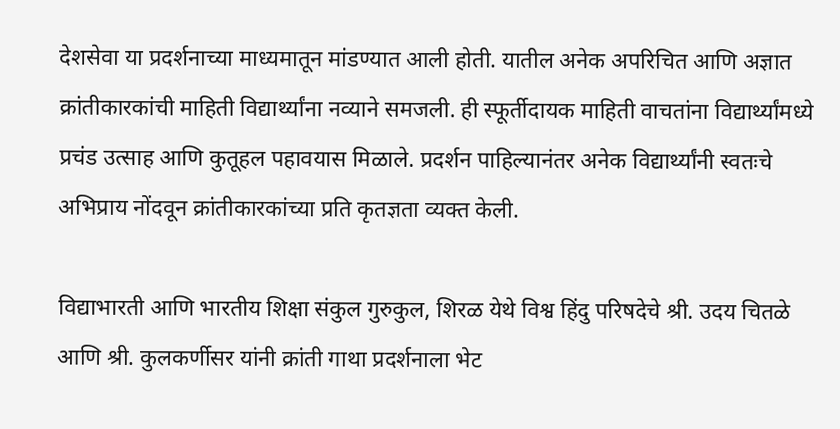देशसेवा या प्रदर्शनाच्या माध्यमातून मांडण्यात आली होती. यातील अनेक अपरिचित आणि अज्ञात क्रांतीकारकांची माहिती विद्यार्थ्यांना नव्याने समजली. ही स्फूर्तीदायक माहिती वाचतांना विद्यार्थ्यांमध्ये प्रचंड उत्साह आणि कुतूहल पहावयास मिळाले. प्रदर्शन पाहिल्यानंतर अनेक विद्यार्थ्यांनी स्वतःचे अभिप्राय नोंदवून क्रांतीकारकांच्या प्रति कृतज्ञता व्यक्त केली.

विद्याभारती आणि भारतीय शिक्षा संकुल गुरुकुल, शिरळ येथे विश्व हिंदु परिषदेचे श्री. उदय चितळे आणि श्री. कुलकर्णीसर यांनी क्रांती गाथा प्रदर्शनाला भेट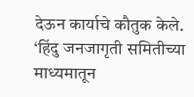देऊन कार्याचे कौतुक केले. ‘हिंदु जनजागृती समितीच्या माध्यमातून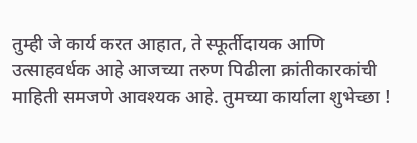तुम्ही जे कार्य करत आहात, ते स्फूर्तीदायक आणि उत्साहवर्धक आहे आजच्या तरुण पिढीला क्रांतीकारकांची माहिती समजणे आवश्यक आहे. तुमच्या कार्याला शुभेच्छा !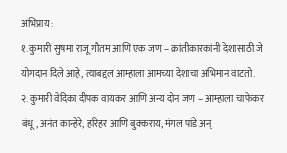अभिप्राय :
१. कुमारी सुषमा राजू गौतम आणि एक जण – क्रांतीकारकांनी देशासाठी जे योगदान दिले आहे, त्याबद्दल आम्हाला आमच्या देशाचा अभिमान वाटतो.
२. कुमारी वेदिका दीपक वायकर आणि अन्य दोन जण – आम्हाला चाफेकर बंधू, अनंत कान्हेरे, हरिहर आणि बुक्कराय, मंगल पांडे अन्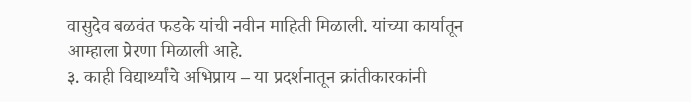वासुदेव बळवंत फडके यांची नवीन माहिती मिळाली. यांच्या कार्यातून आम्हाला प्रेरणा मिळाली आहे.
३. काही विद्यार्थ्यांचे अभिप्राय – या प्रदर्शनातून क्रांतीकारकांनी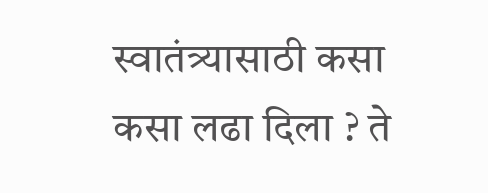स्वातंत्र्यासाठी कसा कसा लढा दिला ? ते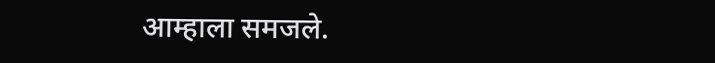आम्हाला समजले.